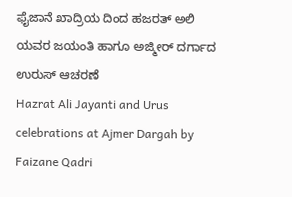ಫೈಜಾನೆ ಖಾದ್ರಿಯ ದಿಂದ ಹಜರತ್ ಅಲಿ ಯವರ ಜಯಂತಿ ಹಾಗೂ ಅಜ್ಮೀರ್ ದರ್ಗಾದ ಉರುಸ್ ಆಚರಣೆ
Hazrat Ali Jayanti and Urus celebrations at Ajmer Dargah by Faizane Qadri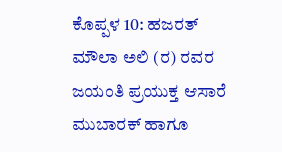ಕೊಪ್ಪಳ 10: ಹಜರತ್ ಮೌಲಾ ಅಲಿ (ರ) ರವರ ಜಯಂತಿ ಪ್ರಯುಕ್ತ ಆಸಾರೆ ಮುಬಾರಕ್ ಹಾಗೂ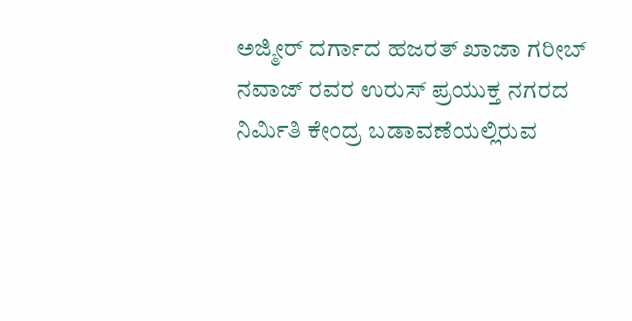ಅಜ್ಮೀರ್ ದರ್ಗಾದ ಹಜರತ್ ಖಾಜಾ ಗರೀಬ್ ನವಾಜ್ ರವರ ಉರುಸ್ ಪ್ರಯುಕ್ತ ನಗರದ ನಿರ್ಮಿತಿ ಕೇಂದ್ರ ಬಡಾವಣೆಯಲ್ಲಿರುವ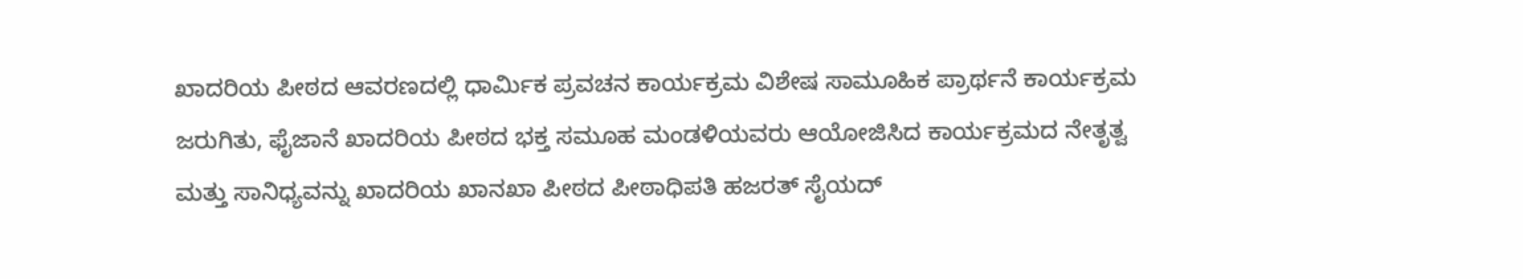ಖಾದರಿಯ ಪೀಠದ ಆವರಣದಲ್ಲಿ ಧಾರ್ಮಿಕ ಪ್ರವಚನ ಕಾರ್ಯಕ್ರಮ ವಿಶೇಷ ಸಾಮೂಹಿಕ ಪ್ರಾರ್ಥನೆ ಕಾರ್ಯಕ್ರಮ ಜರುಗಿತು, ಫೈಜಾನೆ ಖಾದರಿಯ ಪೀಠದ ಭಕ್ತ ಸಮೂಹ ಮಂಡಳಿಯವರು ಆಯೋಜಿಸಿದ ಕಾರ್ಯಕ್ರಮದ ನೇತೃತ್ವ ಮತ್ತು ಸಾನಿಧ್ಯವನ್ನು ಖಾದರಿಯ ಖಾನಖಾ ಪೀಠದ ಪೀಠಾಧಿಪತಿ ಹಜರತ್ ಸೈಯದ್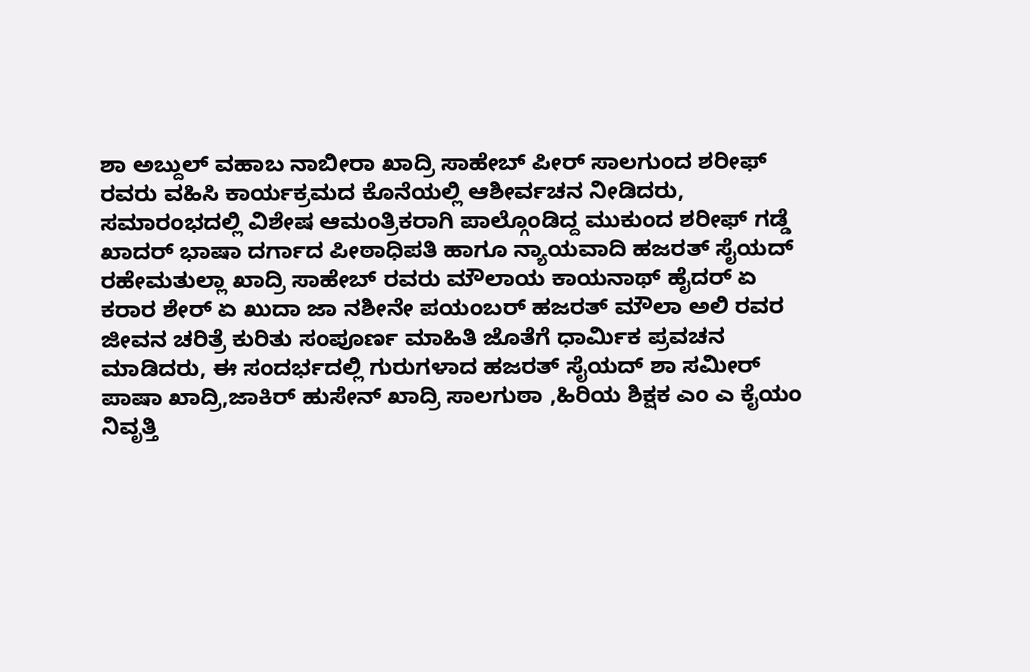ಶಾ ಅಬ್ದುಲ್ ವಹಾಬ ನಾಬೀರಾ ಖಾದ್ರಿ ಸಾಹೇಬ್ ಪೀರ್ ಸಾಲಗುಂದ ಶರೀಫ್ ರವರು ವಹಿಸಿ ಕಾರ್ಯಕ್ರಮದ ಕೊನೆಯಲ್ಲಿ ಆಶೀರ್ವಚನ ನೀಡಿದರು,
ಸಮಾರಂಭದಲ್ಲಿ ವಿಶೇಷ ಆಮಂತ್ರಿಕರಾಗಿ ಪಾಲ್ಗೊಂಡಿದ್ದ ಮುಕುಂದ ಶರೀಫ್ ಗಡ್ಡೆ ಖಾದರ್ ಭಾಷಾ ದರ್ಗಾದ ಪೀಠಾಧಿಪತಿ ಹಾಗೂ ನ್ಯಾಯವಾದಿ ಹಜರತ್ ಸೈಯದ್ ರಹೇಮತುಲ್ಲಾ ಖಾದ್ರಿ ಸಾಹೇಬ್ ರವರು ಮೌಲಾಯ ಕಾಯನಾಥ್ ಹೈದರ್ ಏ ಕರಾರ ಶೇರ್ ಏ ಖುದಾ ಜಾ ನಶೀನೇ ಪಯಂಬರ್ ಹಜರತ್ ಮೌಲಾ ಅಲಿ ರವರ ಜೀವನ ಚರಿತ್ರೆ ಕುರಿತು ಸಂಪೂರ್ಣ ಮಾಹಿತಿ ಜೊತೆಗೆ ಧಾರ್ಮಿಕ ಪ್ರವಚನ ಮಾಡಿದರು, ಈ ಸಂದರ್ಭದಲ್ಲಿ ಗುರುಗಳಾದ ಹಜರತ್ ಸೈಯದ್ ಶಾ ಸಮೀರ್ ಪಾಷಾ ಖಾದ್ರಿ,ಜಾಕಿರ್ ಹುಸೇನ್ ಖಾದ್ರಿ ಸಾಲಗುಠಾ ,ಹಿರಿಯ ಶಿಕ್ಷಕ ಎಂ ಎ ಕೈಯಂ ನಿವೃತ್ತಿ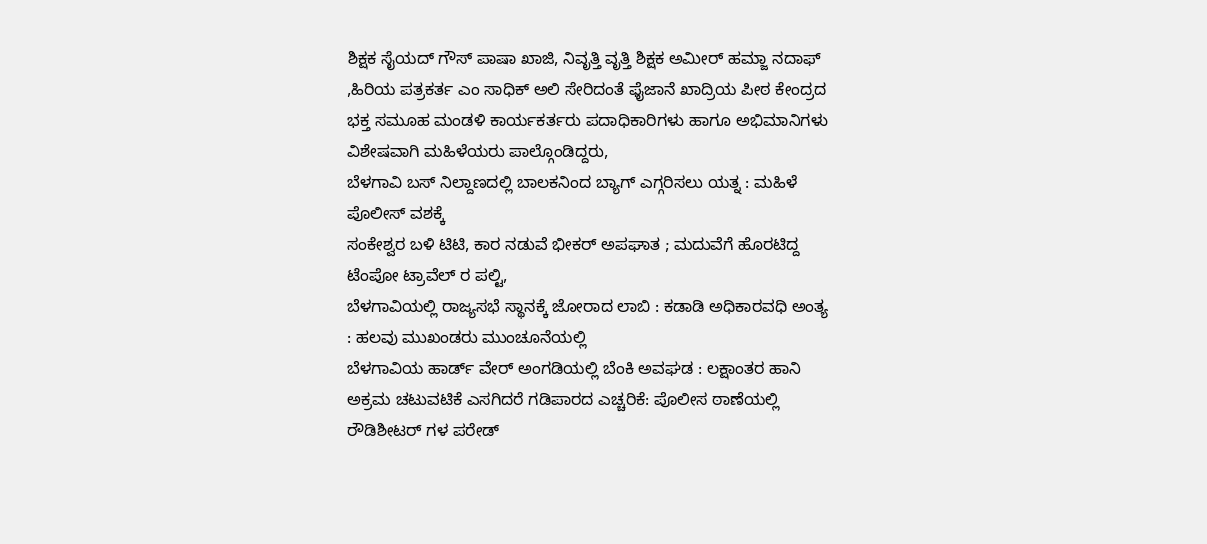ಶಿಕ್ಷಕ ಸೈಯದ್ ಗೌಸ್ ಪಾಷಾ ಖಾಜಿ, ನಿವೃತ್ತಿ ವೃತ್ತಿ ಶಿಕ್ಷಕ ಅಮೀರ್ ಹಮ್ಜಾ ನದಾಫ್ ,ಹಿರಿಯ ಪತ್ರಕರ್ತ ಎಂ ಸಾಧಿಕ್ ಅಲಿ ಸೇರಿದಂತೆ ಫೈಜಾನೆ ಖಾದ್ರಿಯ ಪೀಠ ಕೇಂದ್ರದ ಭಕ್ತ ಸಮೂಹ ಮಂಡಳಿ ಕಾರ್ಯಕರ್ತರು ಪದಾಧಿಕಾರಿಗಳು ಹಾಗೂ ಅಭಿಮಾನಿಗಳು ವಿಶೇಷವಾಗಿ ಮಹಿಳೆಯರು ಪಾಲ್ಗೊಂಡಿದ್ದರು,
ಬೆಳಗಾವಿ ಬಸ್ ನಿಲ್ದಾಣದಲ್ಲಿ ಬಾಲಕನಿಂದ ಬ್ಯಾಗ್ ಎಗ್ಗರಿಸಲು ಯತ್ನ : ಮಹಿಳೆ ಪೊಲೀಸ್ ವಶಕ್ಕೆ
ಸಂಕೇಶ್ವರ ಬಳಿ ಟಿಟಿ, ಕಾರ ನಡುವೆ ಭೀಕರ್ ಅಪಘಾತ ; ಮದುವೆಗೆ ಹೊರಟಿದ್ದ ಟೆಂಪೋ ಟ್ರಾವೆಲ್ ರ ಪಲ್ಟಿ,
ಬೆಳಗಾವಿಯಲ್ಲಿ ರಾಜ್ಯಸಭೆ ಸ್ಥಾನಕ್ಕೆ ಜೋರಾದ ಲಾಬಿ : ಕಡಾಡಿ ಅಧಿಕಾರವಧಿ ಅಂತ್ಯ : ಹಲವು ಮುಖಂಡರು ಮುಂಚೂನೆಯಲ್ಲಿ
ಬೆಳಗಾವಿಯ ಹಾರ್ಡ್ ವೇರ್ ಅಂಗಡಿಯಲ್ಲಿ ಬೆಂಕಿ ಅವಘಡ : ಲಕ್ಷಾಂತರ ಹಾನಿ
ಅಕ್ರಮ ಚಟುವಟಿಕೆ ಎಸಗಿದರೆ ಗಡಿಪಾರದ ಎಚ್ಚರಿಕೆ: ಪೊಲೀಸ ಠಾಣೆಯಲ್ಲಿ ರೌಡಿಶೀಟರ್ ಗಳ ಪರೇಡ್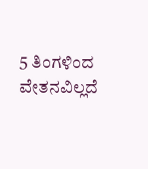5 ತಿಂಗಳಿಂದ ವೇತನವಿಲ್ಲದೆ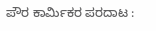ಪೌರ ಕಾರ್ಮಿಕರ ಪರದಾಟ :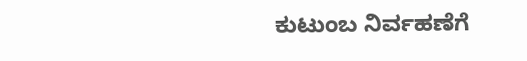ಕುಟುಂಬ ನಿರ್ವಹಣೆಗೆ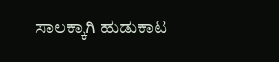ಸಾಲಕ್ಕಾಗಿ ಹುಡುಕಾಟ